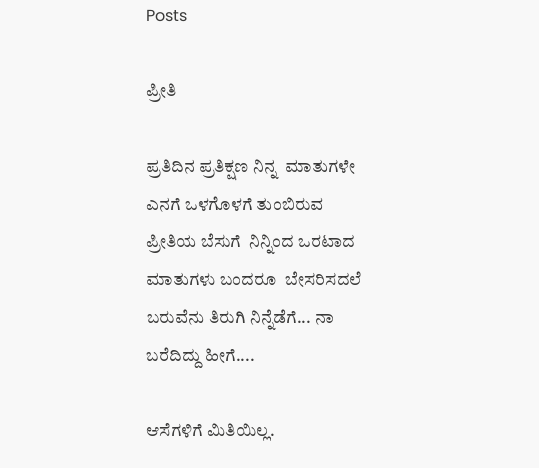Posts

ಪ್ರೀತಿ

ಪ್ರತಿದಿನ ಪ್ರತಿಕ್ಷಣ ನಿನ್ನ  ಮಾತುಗಳೇ ಎನಗೆ ಒಳಗೊಳಗೆ ತುಂಬಿರುವ  ಪ್ರೀತಿಯ ಬೆಸುಗೆ  ನಿನ್ನಿಂದ ಒರಟಾದ ಮಾತುಗಳು ಬಂದರೂ  ಬೇಸರಿಸದಲೆ ಬರುವೆನು ತಿರುಗಿ ನಿನ್ನೆಡೆಗೆ... ನಾ ಬರೆದಿದ್ದು ಹೀಗೆ....

ಆಸೆಗಳಿಗೆ ಮಿತಿಯಿಲ್ಲ.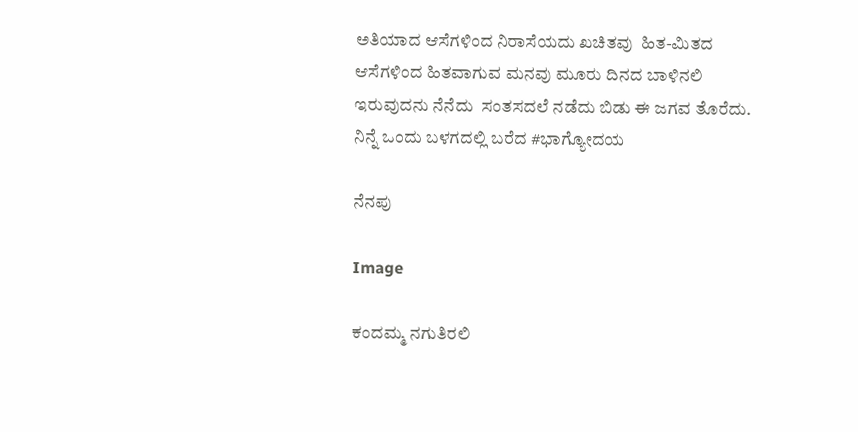ಅತಿಯಾದ ಆಸೆಗಳಿಂದ ನಿರಾಸೆಯದು ಖಚಿತವು  ಹಿತ-ಮಿತದ ಆಸೆಗಳಿಂದ ಹಿತವಾಗುವ ಮನವು ಮೂರು ದಿನದ ಬಾಳಿನಲಿ ಇರುವುದನು ನೆನೆದು  ಸಂತಸದಲೆ ನಡೆದು ಬಿಡು ಈ ಜಗವ ತೊರೆದು. ನಿನ್ನೆ ಒಂದು ಬಳಗದಲ್ಲಿ ಬರೆದ #ಭಾಗ್ಯೋದಯ

ನೆನಪು

Image

ಕಂದಮ್ಮ ನಗುತಿರಲಿ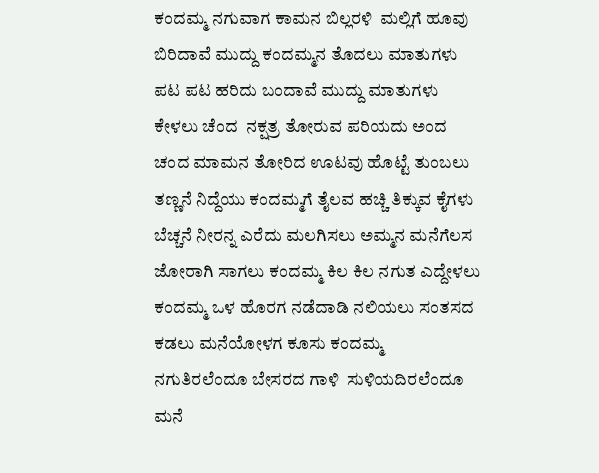ಕಂದಮ್ಮ ನಗುವಾಗ ಕಾಮನ ಬಿಲ್ಲರಳಿ  ಮಲ್ಲಿಗೆ ಹೂವು ಬಿರಿದಾವೆ ಮುದ್ದು ಕಂದಮ್ಮನ ತೊದಲು ಮಾತುಗಳು  ಪಟ ಪಟ ಹರಿದು ಬಂದಾವೆ ಮುದ್ದು ಮಾತುಗಳು ಕೇಳಲು ಚೆಂದ  ನಕ್ಷತ್ರ ತೋರುವ ಪರಿಯದು ಅಂದ ಚಂದ ಮಾಮನ ತೋರಿದ ಊಟವು ಹೊಟ್ಟೆ ತುಂಬಲು ತಣ್ಣನೆ ನಿದ್ದೆಯು ಕಂದಮ್ಮಗೆ ತೈಲವ ಹಚ್ಚಿ ತಿಕ್ಕುವ ಕೈಗಳು ಬೆಚ್ಚನೆ ನೀರನ್ನ ಎರೆದು ಮಲಗಿಸಲು ಅಮ್ಮನ ಮನೆಗೆಲಸ ಜೋರಾಗಿ ಸಾಗಲು ಕಂದಮ್ಮ ಕಿಲ ಕಿಲ ನಗುತ ಎದ್ದೇಳಲು ಕಂದಮ್ಮ ಒಳ ಹೊರಗ ನಡೆದಾಡಿ ನಲಿಯಲು ಸಂತಸದ ಕಡಲು ಮನೆಯೋಳಗ ಕೂಸು ಕಂದಮ್ಮ ನಗುತಿರಲೆಂದೂ ಬೇಸರದ ಗಾಳಿ  ಸುಳಿಯದಿರಲೆಂದೂ ಮನೆ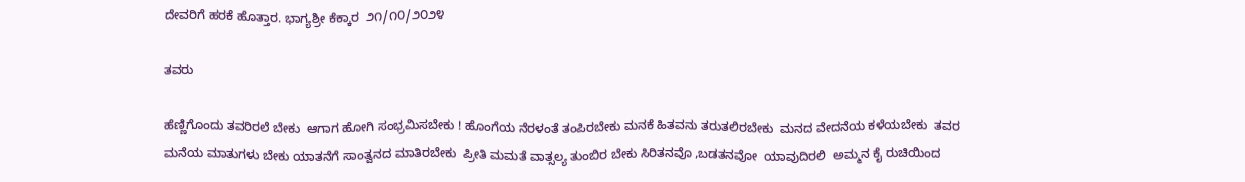ದೇವರಿಗೆ ಹರಕೆ ಹೊತ್ತಾರ. ಭಾಗ್ಯಶ್ರೀ ಕೆಕ್ಕಾರ  ೨೧/೧೦/೨೦೨೪

ತವರು

ಹೆಣ್ಣಿಗೊಂದು ತವರಿರಲೆ ಬೇಕು  ಆಗಾಗ ಹೋಗಿ ಸಂಭ್ರಮಿಸಬೇಕು ! ಹೊಂಗೆಯ ನೆರಳಂತೆ ತಂಪಿರಬೇಕು ಮನಕೆ ಹಿತವನು ತರುತಲಿರಬೇಕು  ಮನದ ವೇದನೆಯ ಕಳೆಯಬೇಕು  ತವರ ಮನೆಯ ಮಾತುಗಳು ಬೇಕು ಯಾತನೆಗೆ ಸಾಂತ್ವನದ ಮಾತಿರಬೇಕು  ಪ್ರೀತಿ ಮಮತೆ ವಾತ್ಸಲ್ಯ ತುಂಬಿರ ಬೇಕು ಸಿರಿತನವೊ ,ಬಡತನವೋ  ಯಾವುದಿರಲಿ  ಅಮ್ಮನ ಕೈ ರುಚಿಯಿಂದ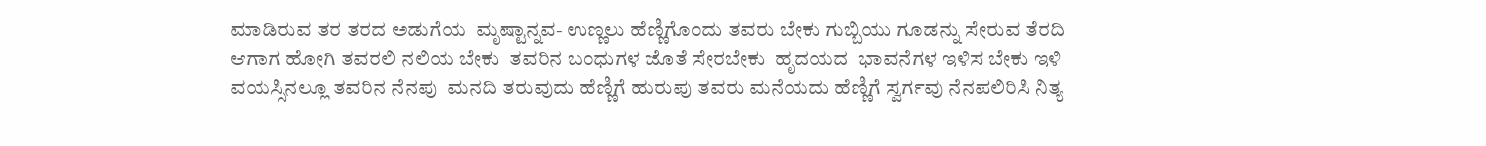ಮಾಡಿರುವ ತರ ತರದ ಅಡುಗೆಯ  ಮೃಷ್ಟಾನ್ನವ- ಉಣ್ಣಲು ಹೆಣ್ಣಿಗೊಂದು ತವರು ಬೇಕು ಗುಬ್ಬಿಯು ಗೂಡನ್ನು ಸೇರುವ ತೆರದಿ ಆಗಾಗ ಹೋಗಿ ತವರಲಿ ನಲಿಯ ಬೇಕು  ತವರಿನ ಬಂಧುಗಳ ಜೊತೆ ಸೇರಬೇಕು  ಹೃದಯದ  ಭಾವನೆಗಳ ಇಳಿಸ ಬೇಕು ಇಳಿ ವಯಸ್ಸಿನಲ್ಲೂ ತವರಿನ ನೆನಪು  ಮನದಿ ತರುವುದು ಹೆಣ್ಣಿಗೆ ಹುರುಪು ತವರು ಮನೆಯದು ಹೆಣ್ಣಿಗೆ ಸ್ವರ್ಗವು ನೆನಪಲಿರಿಸಿ ನಿತ್ಯ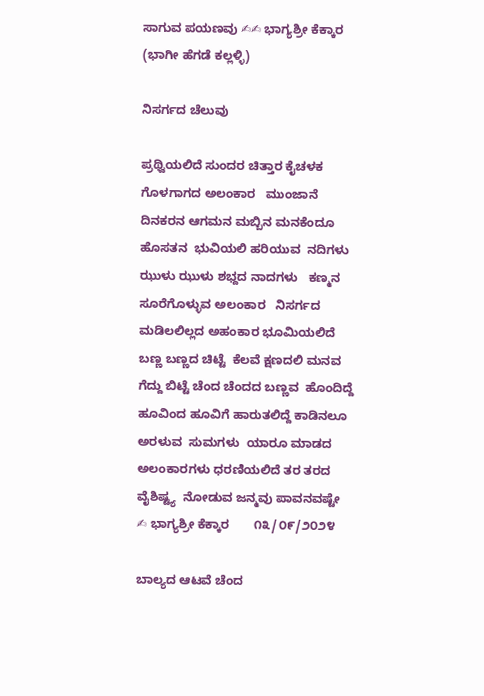ಸಾಗುವ ಪಯಣವು ✍✍ ಭಾಗ್ಯಶ್ರೀ ಕೆಕ್ಕಾರ  (ಭಾಗೀ ಹೆಗಡೆ ಕಲ್ಲಳ್ಳಿ)

ನಿಸರ್ಗದ ಚೆಲುವು

ಪ್ರಥ್ವಿಯಲಿದೆ ಸುಂದರ ಚಿತ್ತಾರ ಕೈಚಳಕ ಗೊಳಗಾಗದ ಅಲಂಕಾರ   ಮುಂಜಾನೆ ದಿನಕರನ ಆಗಮನ ಮಬ್ಬಿನ ಮನಕೆಂದೂ ಹೊಸತನ  ಭುವಿಯಲಿ ಹರಿಯುವ  ನದಿಗಳು    ಝುಳು ಝುಳು ಶಭ್ದದ ನಾದಗಳು   ಕಣ್ಮನ ಸೂರೆಗೊಳ್ಳುವ ಅಲಂಕಾರ   ನಿಸರ್ಗದ ಮಡಿಲಲಿಲ್ಲದ ಅಹಂಕಾರ ಭೂಮಿಯಲಿದೆ  ಬಣ್ಣ ಬಣ್ಣದ ಚಿಟ್ಟೆ  ಕೆಲವೆ ಕ್ಷಣದಲಿ ಮನವ ಗೆದ್ದು ಬಿಟ್ಟೆ ಚೆಂದ ಚೆಂದದ ಬಣ್ಣವ‌  ಹೊಂದಿದ್ದೆ  ಹೂವಿಂದ ಹೂವಿಗೆ ಹಾರುತಲಿದ್ದೆ ಕಾಡಿನಲೂ ಅರಳುವ  ಸುಮಗಳು  ‌ಯಾರೂ ಮಾಡದ ಅಲಂಕಾರಗಳು ಧರಣಿಯಲಿದೆ ತರ ತರದ ವೈಶಿಷ್ಟ್ಯ  ನೋಡುವ ಜನ್ಮವು ಪಾವನವಷ್ಟೇ  ✍ ಭಾಗ್ಯಶ್ರೀ ಕೆಕ್ಕಾರ       ೧೩/೦೯/೨೦೨೪

ಬಾಲ್ಯದ ಆಟವೆ ಚೆಂದ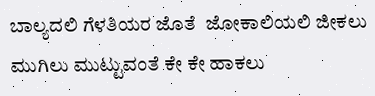ಬಾಲ್ಯದಲಿ ಗೆಳತಿಯರ ಜೊತೆ  ಜೋಕಾಲಿಯಲಿ ಜೀಕಲು ಮುಗಿಲು ಮುಟ್ಟುವಂತೆ ಕೇ ಕೇ ಹಾಕಲು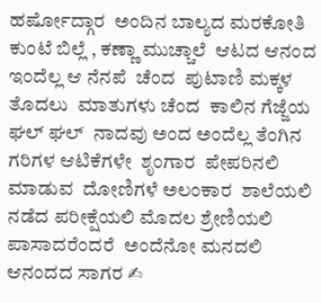ಹರ್ಷೋದ್ಗಾರ  ಅಂದಿನ ಬಾಲ್ಯದ ಮರಕೋತಿ  ಕುಂಟೆ ಬಿಲ್ಲೆ , ಕಣ್ಣಾ ಮುಚ್ಚಾಲೆ  ಆಟದ ಆನಂದ  ಇಂದೆಲ್ಲ ಆ ನೆನಪೆ  ಚೆಂದ  ಪುಟಾಣಿ ಮಕ್ಕಳ ತೊದಲು  ಮಾತುಗಳು ಚೆಂದ  ಕಾಲಿನ ಗೆಜ್ಜೆಯ ಘಲ್ ಘಲ್  ನಾದವು ಅಂದ ಅಂದೆಲ್ಲ ತೆಂಗಿನ ಗರಿಗಳ ಆಟಿಕೆಗಳೇ  ಶೃಂಗಾರ  ಪೇಪರಿನಲಿ ಮಾಡುವ  ದೋಣಿಗಳೆ ಅಲಂಕಾರ  ಶಾಲೆಯಲಿ ನಡೆದ ಪರೀಕ್ಷೆಯಲಿ ಮೊದಲ ಶ್ರೇಣಿಯಲಿ ಪಾಸಾದರೆಂದರೆ  ಅಂದೆನೋ ಮನದಲಿ ಆನಂದದ ಸಾಗರ ✍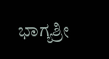ಭಾಗ್ಯಶ್ರೀ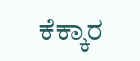ಕೆಕ್ಕಾರ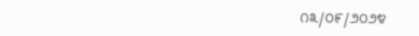೧೩/೦೯/೨೦೨೪